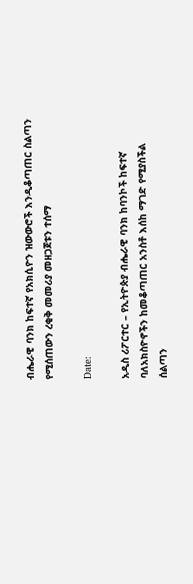ብሔራዊ ባንክ ከፍተኛ የአክሲዮን ዝውውሮች እንዲቆጣጠር ስልጣን የሚሰጠውን ረቂቅ መመሪያ መዘጋጀቱን ተሰማ

Date:

አዲስ ሪፖርተር – የኢትዮጵያ ብሔራዊ ባንክ ከባንኮች ከፍተኛ ባለአክስዮኖችን ከመቆጣጠር አንስቶ እሰከ ማገድ የሚያስችል ሰልጣን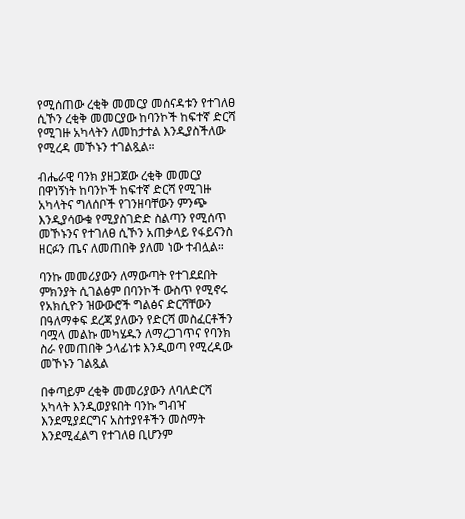የሚሰጠው ረቂቅ መመርያ መሰናዳቱን የተገለፀ ሲኾን ረቂቅ መመርያው ከባንኮች ከፍተኛ ድርሻ የሚገዙ አካላትን ለመከታተል እንዲያስችለው የሚረዳ መኾኑን ተገልጿል።

ብሔራዊ ባንክ ያዘጋጀው ረቂቅ መመርያ በዋነኝነት ከባንኮች ከፍተኛ ድርሻ የሚገዙ አካላትና ግለሰቦች የገንዘባቸውን ምንጭ እንዲያሳውቁ የሚያስገድድ ስልጣን የሚሰጥ መኾኑንና የተገለፀ ሲኾን አጠቃላይ የፋይናንስ ዘርፉን ጤና ለመጠበቅ ያለመ ነው ተብሏል።

ባንኩ መመሪያውን ለማውጣት የተገደደበት ምክንያት ሲገልፅም በባንኮች ውስጥ የሚኖሩ የአክሲዮን ዝውውሮች ግልፅና ድርሻቸውን በዓለማቀፍ ደረጃ ያለውን የድርሻ መስፈርቶችን ባሟላ መልኩ መካሄዱን ለማረጋገጥና የባንክ ስራ የመጠበቅ ኃላፊነቱ እንዲወጣ የሚረዳው መኾኑን ገልጿል

በቀጣይም ረቂቅ መመሪያውን ለባለድርሻ አካላት እንዲወያዩበት ባንኩ ግብዣ እንደሚያደርግና አስተያየቶችን መስማት እንደሚፈልግ የተገለፀ ቢሆንም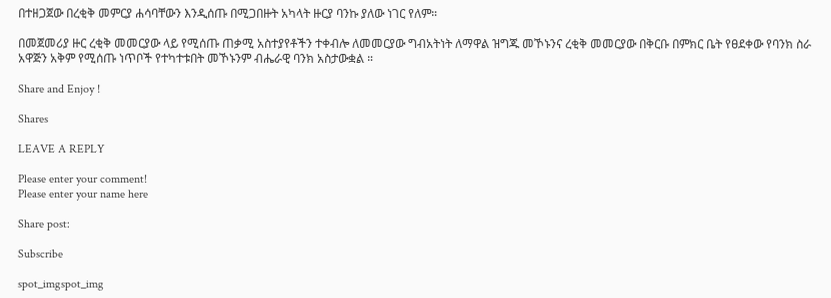በተዘጋጀው በረቂቅ መምርያ ሐሳባቸውን እንዲሰጡ በሚጋበዙት አካላት ዙርያ ባንኩ ያለው ነገር የለም።

በመጀመሪያ ዙር ረቂቅ መመርያው ላይ የሚሰጡ ጠቃሚ አስተያየቶችን ተቀብሎ ለመመርያው ግብአትነት ለማዋል ዝግጁ መኾኑንና ረቂቅ መመርያው በቅርቡ በምክር ቤት የፀደቀው የባንክ ስራ አዋጅን አቅም የሚሰጡ ነጥቦች የተካተቱበት መኾኑንም ብሔራዊ ባንክ አስታውቋል ።

Share and Enjoy !

Shares

LEAVE A REPLY

Please enter your comment!
Please enter your name here

Share post:

Subscribe

spot_imgspot_img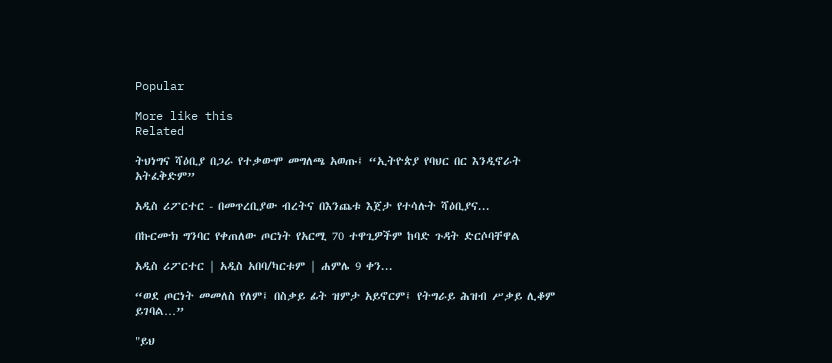Popular

More like this
Related

ትህነግና ሻዕቢያ በጋራ የተቃውሞ መግለጫ አወጡ፤ “ኢትዮጵያ የባህር በር እንዲኖራት አትፈቅድም”

አዲስ ሪፖርተር - በመጥረቢያው ብረትና በእንጨቱ እጀታ የተሳሉት ሻዕቢያና...

በኩርሙክ ግንባር የቀጠለው ጦርነት የአርሚ 70 ተዋጊዎችም ከባድ ጉዳት ድርሶባቸዋል

አዲስ ሪፖርተር | አዲስ አበባ/ካርቱም | ሐምሌ 9 ቀን...

“ወደ ጦርነት መመለስ የለም፤ በስቃይ ፊት ዝምታ አይኖርም፤ የትግራይ ሕዝብ ሥቃይ ሊቆም ይገባል…”

"ይህ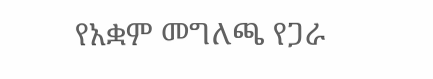የአቋም መግለጫ የጋራ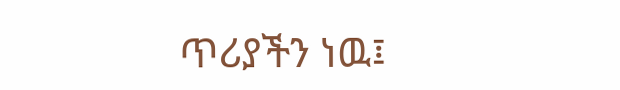ጥሪያችን ነዉ፤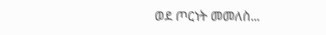ወደ ጦርነት መመለስ...